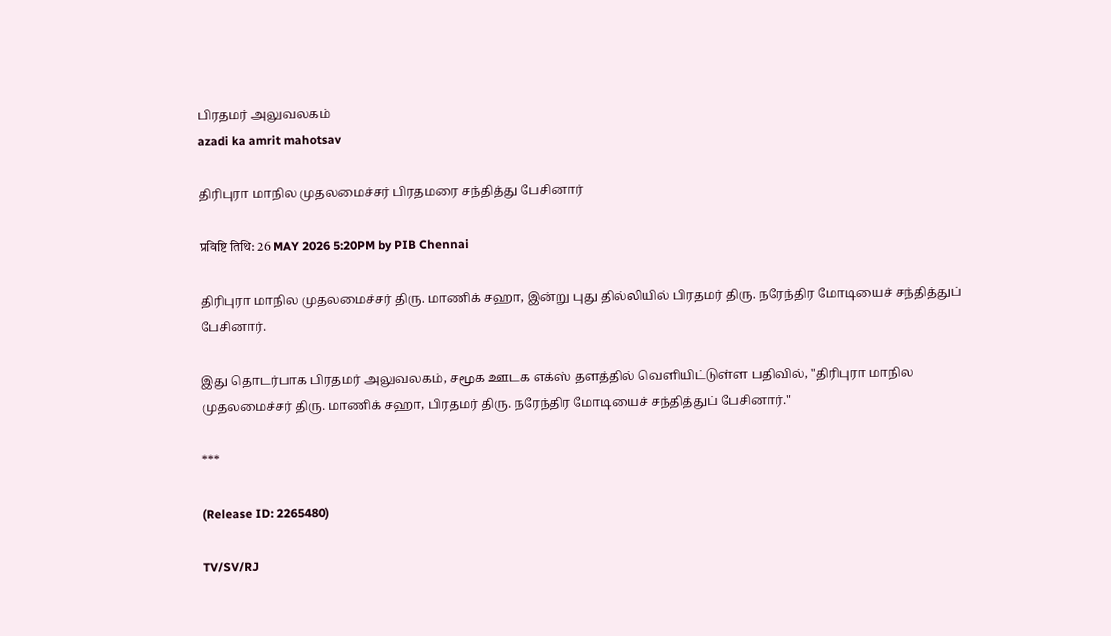பிரதமர் அலுவலகம்
azadi ka amrit mahotsav

திரிபுரா மாநில முதலமைச்சர் பிரதமரை சந்தித்து பேசினார்

प्रविष्टि तिथि: 26 MAY 2026 5:20PM by PIB Chennai

திரிபுரா மாநில முதலமைச்சர் திரு. மாணிக் சஹா, இன்று புது தில்லியில் பிரதமர் திரு. நரேந்திர மோடியைச் சந்தித்துப் பேசினார்.

இது தொடர்பாக பிரதமர் அலுவலகம், சமூக ஊடக எக்ஸ் தளத்தில் வெளியிட்டுள்ள பதிவில், "திரிபுரா மாநில முதலமைச்சர் திரு. மாணிக் சஹா, பிரதமர் திரு. நரேந்திர மோடியைச் சந்தித்துப் பேசினார்."

***

(Release ID: 2265480)

TV/SV/RJ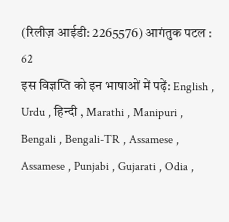(रिलीज़ आईडी: 2265576) आगंतुक पटल : 62
इस विज्ञप्ति को इन भाषाओं में पढ़ें: English , Urdu , हिन्दी , Marathi , Manipuri , Bengali , Bengali-TR , Assamese , Assamese , Punjabi , Gujarati , Odia ,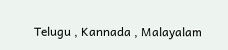Telugu , Kannada , Malayalam